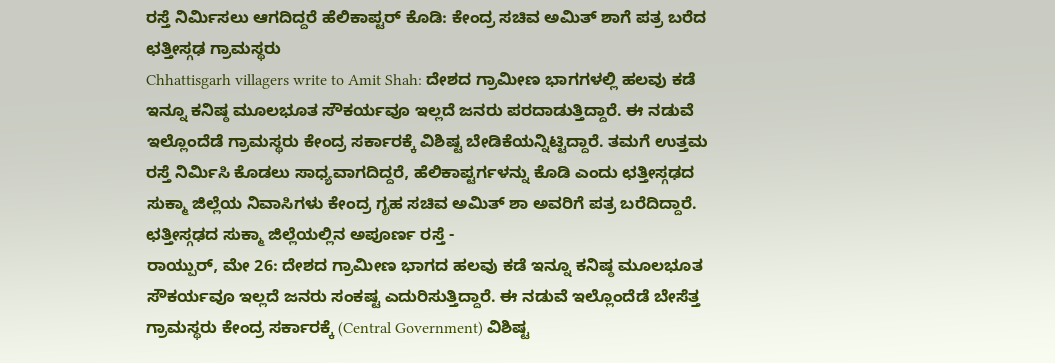ರಸ್ತೆ ನಿರ್ಮಿಸಲು ಆಗದಿದ್ದರೆ ಹೆಲಿಕಾಪ್ಟರ್ ಕೊಡಿ: ಕೇಂದ್ರ ಸಚಿವ ಅಮಿತ್ ಶಾಗೆ ಪತ್ರ ಬರೆದ ಛತ್ತೀಸ್ಗಢ ಗ್ರಾಮಸ್ಥರು
Chhattisgarh villagers write to Amit Shah: ದೇಶದ ಗ್ರಾಮೀಣ ಭಾಗಗಳಲ್ಲಿ ಹಲವು ಕಡೆ ಇನ್ನೂ ಕನಿಷ್ಠ ಮೂಲಭೂತ ಸೌಕರ್ಯವೂ ಇಲ್ಲದೆ ಜನರು ಪರದಾಡುತ್ತಿದ್ದಾರೆ. ಈ ನಡುವೆ ಇಲ್ಲೊಂದೆಡೆ ಗ್ರಾಮಸ್ಥರು ಕೇಂದ್ರ ಸರ್ಕಾರಕ್ಕೆ ವಿಶಿಷ್ಟ ಬೇಡಿಕೆಯನ್ನಿಟ್ಟಿದ್ದಾರೆ. ತಮಗೆ ಉತ್ತಮ ರಸ್ತೆ ನಿರ್ಮಿಸಿ ಕೊಡಲು ಸಾಧ್ಯವಾಗದಿದ್ದರೆ, ಹೆಲಿಕಾಪ್ಟರ್ಗಳನ್ನು ಕೊಡಿ ಎಂದು ಛತ್ತೀಸ್ಗಢದ ಸುಕ್ಮಾ ಜಿಲ್ಲೆಯ ನಿವಾಸಿಗಳು ಕೇಂದ್ರ ಗೃಹ ಸಚಿವ ಅಮಿತ್ ಶಾ ಅವರಿಗೆ ಪತ್ರ ಬರೆದಿದ್ದಾರೆ.
ಛತ್ತೀಸ್ಗಢದ ಸುಕ್ಮಾ ಜಿಲ್ಲೆಯಲ್ಲಿನ ಅಪೂರ್ಣ ರಸ್ತೆ -
ರಾಯ್ಪುರ್, ಮೇ 26: ದೇಶದ ಗ್ರಾಮೀಣ ಭಾಗದ ಹಲವು ಕಡೆ ಇನ್ನೂ ಕನಿಷ್ಠ ಮೂಲಭೂತ ಸೌಕರ್ಯವೂ ಇಲ್ಲದೆ ಜನರು ಸಂಕಷ್ಟ ಎದುರಿಸುತ್ತಿದ್ದಾರೆ. ಈ ನಡುವೆ ಇಲ್ಲೊಂದೆಡೆ ಬೇಸೆತ್ತ ಗ್ರಾಮಸ್ಥರು ಕೇಂದ್ರ ಸರ್ಕಾರಕ್ಕೆ (Central Government) ವಿಶಿಷ್ಟ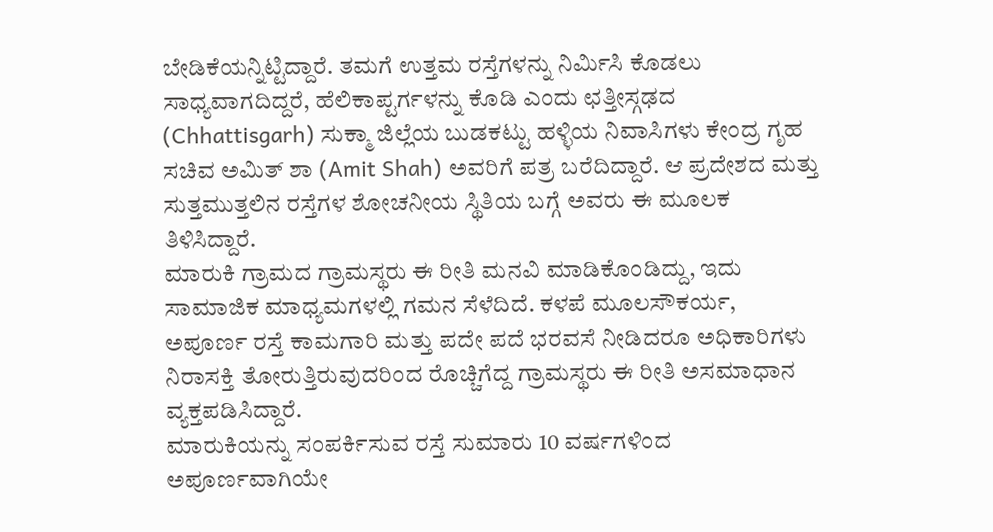ಬೇಡಿಕೆಯನ್ನಿಟ್ಟಿದ್ದಾರೆ. ತಮಗೆ ಉತ್ತಮ ರಸ್ತೆಗಳನ್ನು ನಿರ್ಮಿಸಿ ಕೊಡಲು ಸಾಧ್ಯವಾಗದಿದ್ದರೆ, ಹೆಲಿಕಾಪ್ಟರ್ಗಳನ್ನು ಕೊಡಿ ಎಂದು ಛತ್ತೀಸ್ಗಢದ (Chhattisgarh) ಸುಕ್ಮಾ ಜಿಲ್ಲೆಯ ಬುಡಕಟ್ಟು ಹಳ್ಳಿಯ ನಿವಾಸಿಗಳು ಕೇಂದ್ರ ಗೃಹ ಸಚಿವ ಅಮಿತ್ ಶಾ (Amit Shah) ಅವರಿಗೆ ಪತ್ರ ಬರೆದಿದ್ದಾರೆ. ಆ ಪ್ರದೇಶದ ಮತ್ತು ಸುತ್ತಮುತ್ತಲಿನ ರಸ್ತೆಗಳ ಶೋಚನೀಯ ಸ್ಥಿತಿಯ ಬಗ್ಗೆ ಅವರು ಈ ಮೂಲಕ ತಿಳಿಸಿದ್ದಾರೆ.
ಮಾರುಕಿ ಗ್ರಾಮದ ಗ್ರಾಮಸ್ಥರು ಈ ರೀತಿ ಮನವಿ ಮಾಡಿಕೊಂಡಿದ್ದು, ಇದು ಸಾಮಾಜಿಕ ಮಾಧ್ಯಮಗಳಲ್ಲಿ ಗಮನ ಸೆಳೆದಿದೆ. ಕಳಪೆ ಮೂಲಸೌಕರ್ಯ, ಅಪೂರ್ಣ ರಸ್ತೆ ಕಾಮಗಾರಿ ಮತ್ತು ಪದೇ ಪದೆ ಭರವಸೆ ನೀಡಿದರೂ ಅಧಿಕಾರಿಗಳು ನಿರಾಸಕ್ತಿ ತೋರುತ್ತಿರುವುದರಿಂದ ರೊಚ್ಚಿಗೆದ್ದ ಗ್ರಾಮಸ್ಥರು ಈ ರೀತಿ ಅಸಮಾಧಾನ ವ್ಯಕ್ತಪಡಿಸಿದ್ದಾರೆ.
ಮಾರುಕಿಯನ್ನು ಸಂಪರ್ಕಿಸುವ ರಸ್ತೆ ಸುಮಾರು 10 ವರ್ಷಗಳಿಂದ ಅಪೂರ್ಣವಾಗಿಯೇ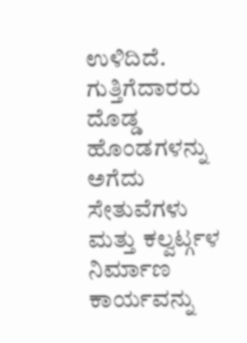ಉಳಿದಿದೆ. ಗುತ್ತಿಗೆದಾರರು ದೊಡ್ಡ ಹೊಂಡಗಳನ್ನು ಅಗೆದು ಸೇತುವೆಗಳು ಮತ್ತು ಕಲ್ವರ್ಟ್ಗಳ ನಿರ್ಮಾಣ ಕಾರ್ಯವನ್ನು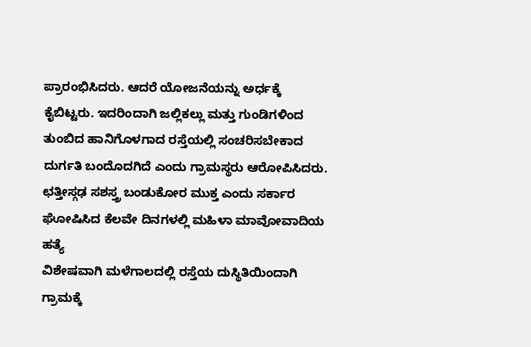ಪ್ರಾರಂಭಿಸಿದರು. ಆದರೆ ಯೋಜನೆಯನ್ನು ಅರ್ಧಕ್ಕೆ ಕೈಬಿಟ್ಟರು. ಇದರಿಂದಾಗಿ ಜಲ್ಲಿಕಲ್ಲು ಮತ್ತು ಗುಂಡಿಗಳಿಂದ ತುಂಬಿದ ಹಾನಿಗೊಳಗಾದ ರಸ್ತೆಯಲ್ಲಿ ಸಂಚರಿಸಬೇಕಾದ ದುರ್ಗತಿ ಬಂದೊದಗಿದೆ ಎಂದು ಗ್ರಾಮಸ್ಥರು ಆರೋಪಿಸಿದರು.
ಛತ್ತೀಸ್ಗಢ ಸಶಸ್ತ್ರ ಬಂಡುಕೋರ ಮುಕ್ತ ಎಂದು ಸರ್ಕಾರ ಘೋಷಿಸಿದ ಕೆಲವೇ ದಿನಗಳಲ್ಲಿ ಮಹಿಳಾ ಮಾವೋವಾದಿಯ ಹತ್ಯೆ
ವಿಶೇಷವಾಗಿ ಮಳೆಗಾಲದಲ್ಲಿ ರಸ್ತೆಯ ದುಸ್ಥಿತಿಯಿಂದಾಗಿ ಗ್ರಾಮಕ್ಕೆ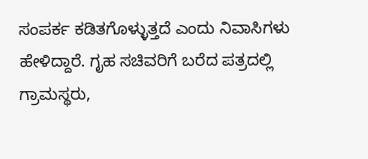ಸಂಪರ್ಕ ಕಡಿತಗೊಳ್ಳುತ್ತದೆ ಎಂದು ನಿವಾಸಿಗಳು ಹೇಳಿದ್ದಾರೆ. ಗೃಹ ಸಚಿವರಿಗೆ ಬರೆದ ಪತ್ರದಲ್ಲಿ ಗ್ರಾಮಸ್ಥರು,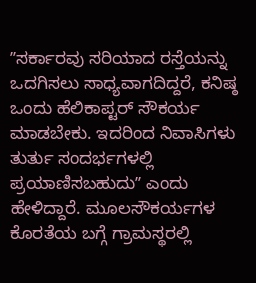ʼʼಸರ್ಕಾರವು ಸರಿಯಾದ ರಸ್ತೆಯನ್ನು ಒದಗಿಸಲು ಸಾಧ್ಯವಾಗದಿದ್ದರೆ, ಕನಿಷ್ಠ ಒಂದು ಹೆಲಿಕಾಪ್ಟರ್ ಸೌಕರ್ಯ ಮಾಡಬೇಕು. ಇದರಿಂದ ನಿವಾಸಿಗಳು ತುರ್ತು ಸಂದರ್ಭಗಳಲ್ಲಿ ಪ್ರಯಾಣಿಸಬಹುದುʼʼ ಎಂದು ಹೇಳಿದ್ದಾರೆ. ಮೂಲಸೌಕರ್ಯಗಳ ಕೊರತೆಯ ಬಗ್ಗೆ ಗ್ರಾಮಸ್ಥರಲ್ಲಿ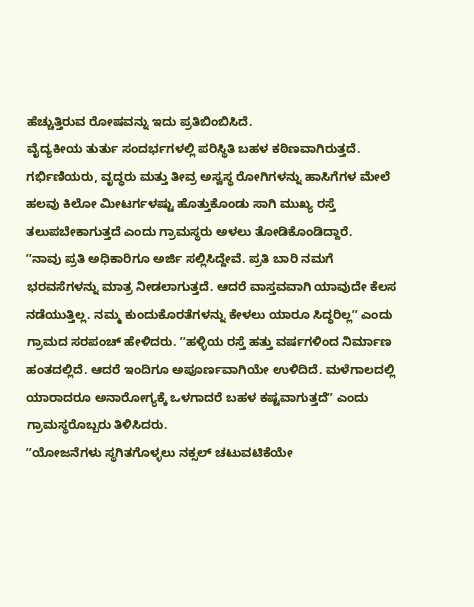ಹೆಚ್ಚುತ್ತಿರುವ ರೋಷವನ್ನು ಇದು ಪ್ರತಿಬಿಂಬಿಸಿದೆ.
ವೈದ್ಯಕೀಯ ತುರ್ತು ಸಂದರ್ಭಗಳಲ್ಲಿ ಪರಿಸ್ಥಿತಿ ಬಹಳ ಕಠಿಣವಾಗಿರುತ್ತದೆ. ಗರ್ಭಿಣಿಯರು, ವೃದ್ಧರು ಮತ್ತು ತೀವ್ರ ಅಸ್ವಸ್ಥ ರೋಗಿಗಳನ್ನು ಹಾಸಿಗೆಗಳ ಮೇಲೆ ಹಲವು ಕಿಲೋ ಮೀಟರ್ಗಳಷ್ಟು ಹೊತ್ತುಕೊಂಡು ಸಾಗಿ ಮುಖ್ಯ ರಸ್ತೆ ತಲುಪಬೇಕಾಗುತ್ತದೆ ಎಂದು ಗ್ರಾಮಸ್ಥರು ಅಳಲು ತೋಡಿಕೊಂಡಿದ್ದಾರೆ.
ʼʼನಾವು ಪ್ರತಿ ಅಧಿಕಾರಿಗೂ ಅರ್ಜಿ ಸಲ್ಲಿಸಿದ್ದೇವೆ. ಪ್ರತಿ ಬಾರಿ ನಮಗೆ ಭರವಸೆಗಳನ್ನು ಮಾತ್ರ ನೀಡಲಾಗುತ್ತದೆ. ಆದರೆ ವಾಸ್ತವವಾಗಿ ಯಾವುದೇ ಕೆಲಸ ನಡೆಯುತ್ತಿಲ್ಲ. ನಮ್ಮ ಕುಂದುಕೊರತೆಗಳನ್ನು ಕೇಳಲು ಯಾರೂ ಸಿದ್ಧರಿಲ್ಲʼʼ ಎಂದು ಗ್ರಾಮದ ಸರಪಂಚ್ ಹೇಳಿದರು. ʼʼಹಳ್ಳಿಯ ರಸ್ತೆ ಹತ್ತು ವರ್ಷಗಳಿಂದ ನಿರ್ಮಾಣ ಹಂತದಲ್ಲಿದೆ. ಆದರೆ ಇಂದಿಗೂ ಅಪೂರ್ಣವಾಗಿಯೇ ಉಳಿದಿದೆ. ಮಳೆಗಾಲದಲ್ಲಿ ಯಾರಾದರೂ ಅನಾರೋಗ್ಯಕ್ಕೆ ಒಳಗಾದರೆ ಬಹಳ ಕಷ್ಟವಾಗುತ್ತದೆʼʼ ಎಂದು ಗ್ರಾಮಸ್ಥರೊಬ್ಬರು ತಿಳಿಸಿದರು.
ʼʼಯೋಜನೆಗಳು ಸ್ಥಗಿತಗೊಳ್ಳಲು ನಕ್ಸಲ್ ಚಟುವಟಿಕೆಯೇ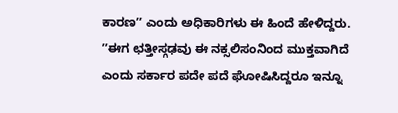ಕಾರಣʼʼ ಎಂದು ಅಧಿಕಾರಿಗಳು ಈ ಹಿಂದೆ ಹೇಳಿದ್ದರು. ʼʼಈಗ ಛತ್ತೀಸ್ಗಢವು ಈ ನಕ್ಸಲಿಸಂನಿಂದ ಮುಕ್ತವಾಗಿದೆ ಎಂದು ಸರ್ಕಾರ ಪದೇ ಪದೆ ಘೋಷಿಸಿದ್ದರೂ ಇನ್ನೂ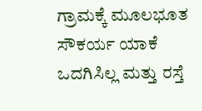ಗ್ರಾಮಕ್ಕೆ ಮೂಲಭೂತ ಸೌಕರ್ಯ ಯಾಕೆ ಒದಗಿಸಿಲ್ಲ ಮತ್ತು ರಸ್ತೆ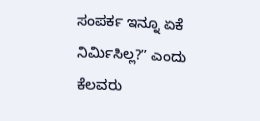ಸಂಪರ್ಕ ಇನ್ನೂ ಏಕೆ ನಿರ್ಮಿಸಿಲ್ಲ?ʼʼ ಎಂದು ಕೆಲವರು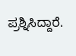ಪ್ರಶ್ನಿಸಿದ್ದಾರೆ.